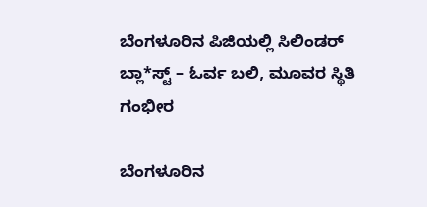ಬೆಂಗಳೂರಿನ ಪಿಜಿಯಲ್ಲಿ ಸಿಲಿಂಡರ್ ಬ್ಲಾ*ಸ್ಟ್ – ಓರ್ವ ಬಲಿ, ಮೂವರ ಸ್ಥಿತಿ ಗಂಭೀರ

ಬೆಂಗಳೂರಿನ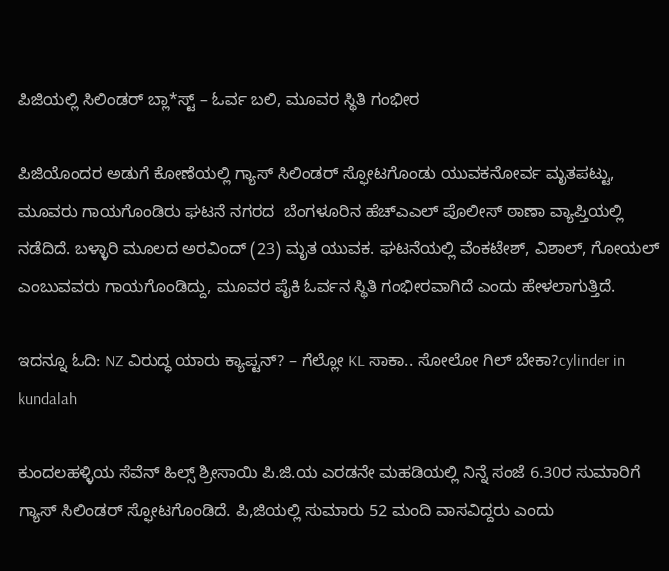ಪಿಜಿಯಲ್ಲಿ ಸಿಲಿಂಡರ್ ಬ್ಲಾ*ಸ್ಟ್ – ಓರ್ವ ಬಲಿ, ಮೂವರ ಸ್ಥಿತಿ ಗಂಭೀರ

ಪಿಜಿಯೊಂದರ ಅಡುಗೆ ಕೋಣೆಯಲ್ಲಿ ಗ್ಯಾಸ್ ಸಿಲಿಂಡರ್ ಸ್ಫೋಟಗೊಂಡು ಯುವಕನೋರ್ವ ಮೃತಪಟ್ಟು, ಮೂವರು ಗಾಯಗೊಂಡಿರು ಘಟನೆ ನಗರದ  ಬೆಂಗಳೂರಿನ ಹೆಚ್ಎಎಲ್ ಪೊಲೀಸ್ ಠಾಣಾ ವ್ಯಾಪ್ತಿಯಲ್ಲಿ ನಡೆದಿದೆ. ಬಳ್ಳಾರಿ ಮೂಲದ ಅರವಿಂದ್ (23) ಮೃತ ಯುವಕ. ಘಟನೆಯಲ್ಲಿ ವೆಂಕಟೇಶ್, ವಿಶಾಲ್, ಗೋಯಲ್ ಎಂಬುವವರು ಗಾಯಗೊಂಡಿದ್ದು, ಮೂವರ ಪೈಕಿ ಓರ್ವನ ಸ್ಥಿತಿ ಗಂಭೀರವಾಗಿದೆ ಎಂದು ಹೇಳಲಾಗುತ್ತಿದೆ.

ಇದನ್ನೂ ಓದಿ: NZ ವಿರುದ್ಧ ಯಾರು ಕ್ಯಾಪ್ಟನ್? – ಗೆಲ್ಲೋ KL ಸಾಕಾ.. ಸೋಲೋ ಗಿಲ್ ಬೇಕಾ?cylinder in kundalah

ಕುಂದಲಹಳ್ಳಿಯ ಸೆವೆನ್ ಹಿಲ್ಸ್ ಶ್ರೀಸಾಯಿ ಪಿ.ಜಿ.ಯ ಎರಡನೇ ಮಹಡಿಯಲ್ಲಿ ನಿನ್ನೆ ಸಂಜೆ 6.30ರ ಸುಮಾರಿಗೆ ಗ್ಯಾಸ್ ಸಿಲಿಂಡರ್ ಸ್ಫೋಟಗೊಂಡಿದೆ. ಪಿ,ಜಿಯಲ್ಲಿ ಸುಮಾರು 52 ಮಂದಿ ವಾಸವಿದ್ದರು ಎಂದು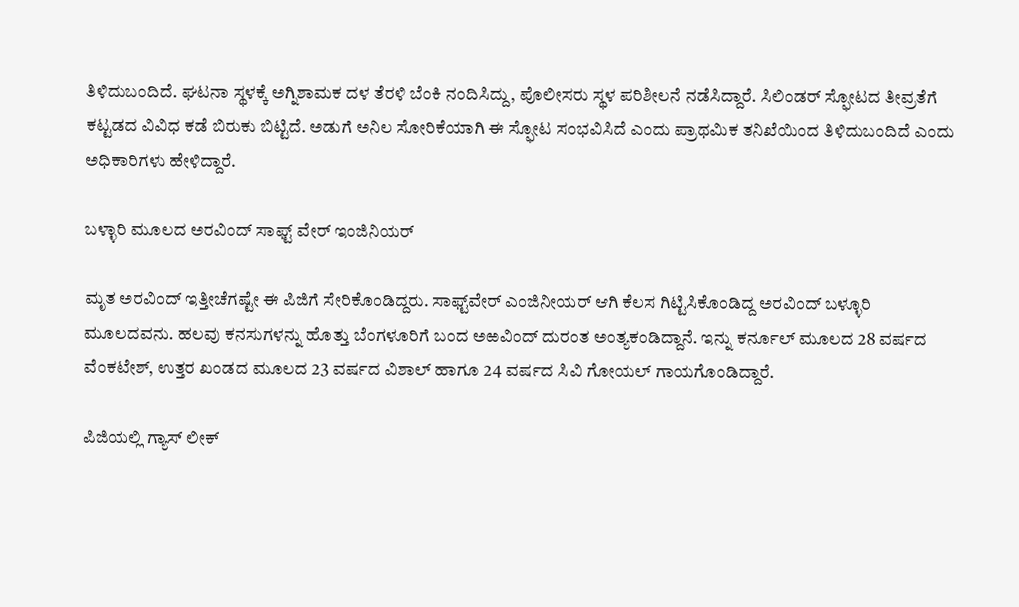ತಿಳಿದುಬಂದಿದೆ. ಘಟನಾ ಸ್ಥಳಕ್ಕೆ ಅಗ್ನಿಶಾಮಕ ದಳ ತೆರಳಿ ಬೆಂಕಿ ನಂದಿಸಿದ್ದು, ಪೊಲೀಸರು ಸ್ಥಳ ಪರಿಶೀಲನೆ ನಡೆಸಿದ್ದಾರೆ. ಸಿಲಿಂಡರ್ ಸ್ಫೋಟದ ತೀವ್ರತೆಗೆ ಕಟ್ಟಡದ ವಿವಿಧ ಕಡೆ ಬಿರುಕು ಬಿಟ್ಟಿದೆ. ಅಡುಗೆ ಅನಿಲ ಸೋರಿಕೆಯಾಗಿ ಈ ಸ್ಫೋಟ ಸಂಭವಿಸಿದೆ ಎಂದು ಪ್ರಾಥಮಿಕ ತನಿಖೆಯಿಂದ ತಿಳಿದುಬಂದಿದೆ ಎಂದು ಅಧಿಕಾರಿಗಳು ಹೇಳಿದ್ದಾರೆ.

ಬಳ್ಳಾರಿ ಮೂಲದ ಅರವಿಂದ್ ಸಾಫ್ಟ್ ವೇರ್ ಇಂಜಿನಿಯರ್

ಮೃತ ಅರವಿಂದ್ ಇತ್ತೀಚೆಗಷ್ಟೇ ಈ ಪಿಜಿಗೆ ಸೇರಿಕೊಂಡಿದ್ದರು. ಸಾಫ್ಟ್‌ವೇರ್ ಎಂಜಿನೀಯರ್ ಆಗಿ ಕೆಲಸ ಗಿಟ್ಟಿಸಿಕೊಂಡಿದ್ದ ಅರವಿಂದ್ ಬಳ್ಳೂರಿ ಮೂಲದವನು. ಹಲವು ಕನಸುಗಳನ್ನು ಹೊತ್ತು ಬೆಂಗಳೂರಿಗೆ ಬಂದ ಅಱವಿಂದ್ ದುರಂತ ಅಂತ್ಯಕಂಡಿದ್ದಾನೆ. ಇನ್ನು ಕರ್ನೂಲ್ ಮೂಲದ 28 ವರ್ಷದ ವೆಂಕಟೇಶ್, ಉತ್ತರ ಖಂಡದ ಮೂಲದ 23 ವರ್ಷದ ವಿಶಾಲ್ ಹಾಗೂ 24 ವರ್ಷದ ಸಿವಿ ಗೋಯಲ್ ಗಾಯಗೊಂಡಿದ್ದಾರೆ.

ಪಿಜಿಯಲ್ಲಿ ಗ್ಯಾಸ್ ಲೀಕ್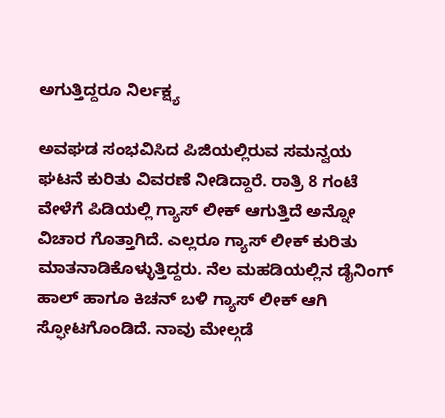ಅಗುತ್ತಿದ್ದರೂ ನಿರ್ಲಕ್ಷ್ಯ

ಅವಘಡ ಸಂಭವಿಸಿದ ಪಿಜಿಯಲ್ಲಿರುವ ಸಮನ್ವಯ ಘಟನೆ ಕುರಿತು ವಿವರಣೆ ನೀಡಿದ್ದಾರೆ. ರಾತ್ರಿ 8 ಗಂಟೆ ವೇಳೆಗೆ ಪಿಡಿಯಲ್ಲಿ ಗ್ಯಾಸ್ ಲೀಕ್ ಆಗುತ್ತಿದೆ ಅನ್ನೋ ವಿಚಾರ ಗೊತ್ತಾಗಿದೆ. ಎಲ್ಲರೂ ಗ್ಯಾಸ್ ಲೀಕ್ ಕುರಿತು ಮಾತನಾಡಿಕೊಳ್ಳುತ್ತಿದ್ದರು. ನೆಲ ಮಹಡಿಯಲ್ಲಿನ ಡೈನಿಂಗ್ ಹಾಲ್ ಹಾಗೂ ಕಿಚನ್ ಬಳಿ ಗ್ಯಾಸ್ ಲೀಕ್ ಆಗಿ ಸ್ಫೋಟಗೊಂಡಿದೆ. ನಾವು ಮೇಲ್ಗಡೆ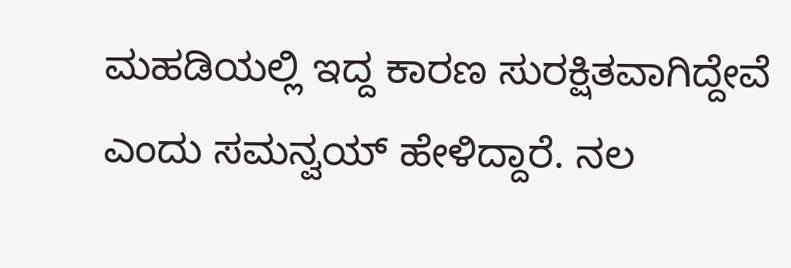ಮಹಡಿಯಲ್ಲಿ ಇದ್ದ ಕಾರಣ ಸುರಕ್ಷಿತವಾಗಿದ್ದೇವೆ ಎಂದು ಸಮನ್ವಯ್ ಹೇಳಿದ್ದಾರೆ. ನಲ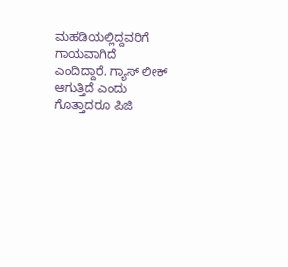ಮಹಡಿಯಲ್ಲಿದ್ದವರಿಗೆ ಗಾಯವಾಗಿದೆ ಎಂದಿದ್ದಾರೆ. ಗ್ಯಾಸ್ ಲೀಕ್ ಆಗುತ್ತಿದೆ ಎಂದು ಗೊತ್ತಾದರೂ ಪಿಜಿ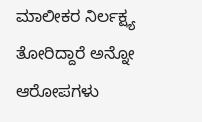ಮಾಲೀಕರ ನಿರ್ಲಕ್ಷ್ಯ ತೋರಿದ್ದಾರೆ ಅನ್ನೋ ಆರೋಪಗಳು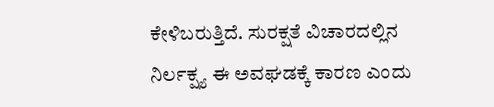ಕೇಳಿಬರುತ್ತಿದೆ. ಸುರಕ್ಷತೆ ವಿಚಾರದಲ್ಲಿನ ನಿರ್ಲಕ್ಷ್ಯ ಈ ಅವಘಡಕ್ಕೆ ಕಾರಣ ಎಂದು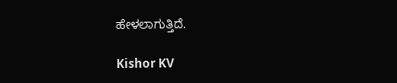ಹೇಳಲಾಗುತ್ತಿದೆ.

Kishor KV